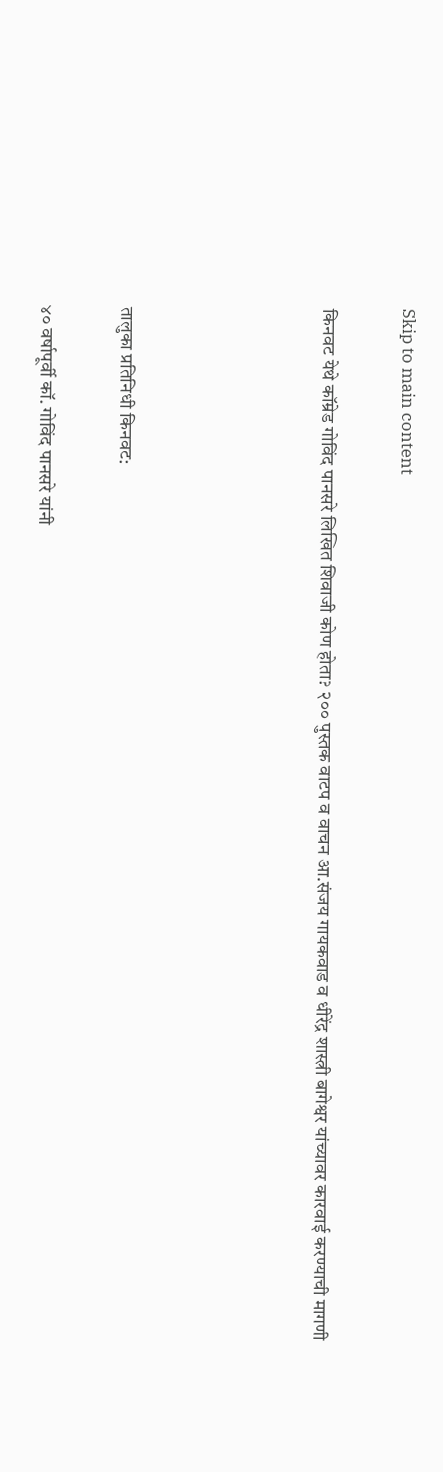Skip to main content

किनवट येथे कॉम्रेड गोविंद पानसरे लिखित शिवाजी कोण होता? २०० पुस्तक वाटप व वाचन आ.संजय गायकवाड व धीरेंद्र शास्त्री बागेश्वर यांच्यावर कारवाई करण्याची मागणी




तालुका प्रतिनिधी किनवट:

४० वर्षापूर्वी कॉ. गोविंद पानसरे यांनी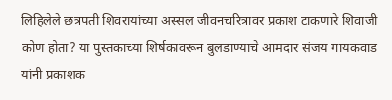लिहिलेले छत्रपती शिवरायांच्या अस्सल जीवनचरित्रावर प्रकाश टाकणारे शिवाजी कोण होता? या पुस्तकाच्या शिर्षकावरून बुलडाण्याचे आमदार संजय गायकवाड यांनी प्रकाशक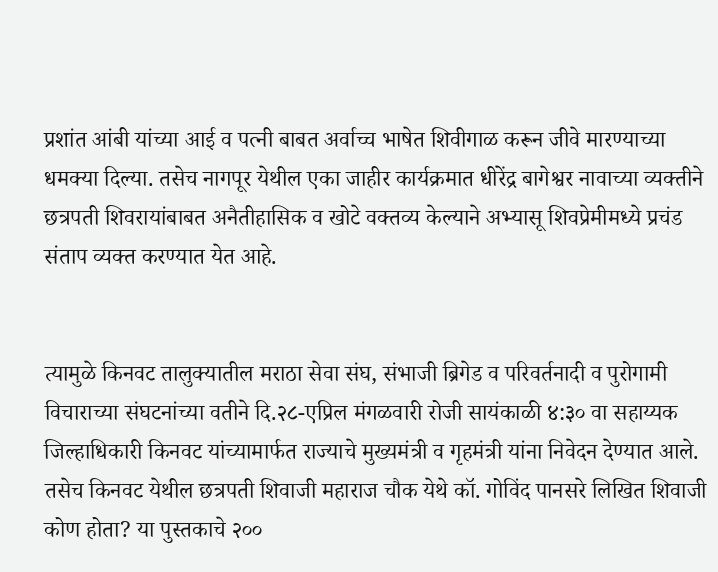प्रशांत आंबी यांच्या आई व पत्नी बाबत अर्वाच्च भाषेत शिवीगाळ करून जीवे मारण्याच्या धमक्या दिल्या. तसेच नागपूर येथील एका जाहीर कार्यक्रमात धीरेंद्र बागेश्वर नावाच्या व्यक्तीने छत्रपती शिवरायांबाबत अनैतीहासिक व खोटे वक्तव्य केल्याने अभ्यासू शिवप्रेमीमध्ये प्रचंड संताप व्यक्त करण्यात येत आहे.


त्यामुळे किनवट तालुक्यातील मराठा सेवा संघ, संभाजी ब्रिगेड व परिवर्तनादी व पुरोगामी विचाराच्या संघटनांच्या वतीने दि.२८-एप्रिल मंगळवारी रोजी सायंकाळी ४:३० वा सहाय्यक जिल्हाधिकारी किनवट यांच्यामार्फत राज्याचे मुख्यमंत्री व गृहमंत्री यांना निवेदन देण्यात आले. तसेच किनवट येथील छत्रपती शिवाजी महाराज चौक येथे कॉ. गोविंद पानसरे लिखित शिवाजी कोण होता? या पुस्तकाचे २००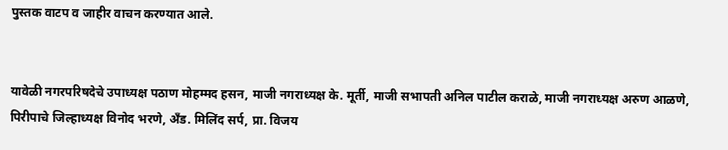पुस्तक वाटप व जाहीर वाचन करण्यात आले.


यावेळी नगरपरिषदेचे उपाध्यक्ष पठाण मोहम्मद हसन, माजी नगराध्यक्ष के. मूर्ती, माजी सभापती अनिल पाटील कराळे, माजी नगराध्यक्ष अरुण आळणे, पिरीपाचे जिल्हाध्यक्ष विनोद भरणे, अँड. मिलिंद सर्प, प्रा. विजय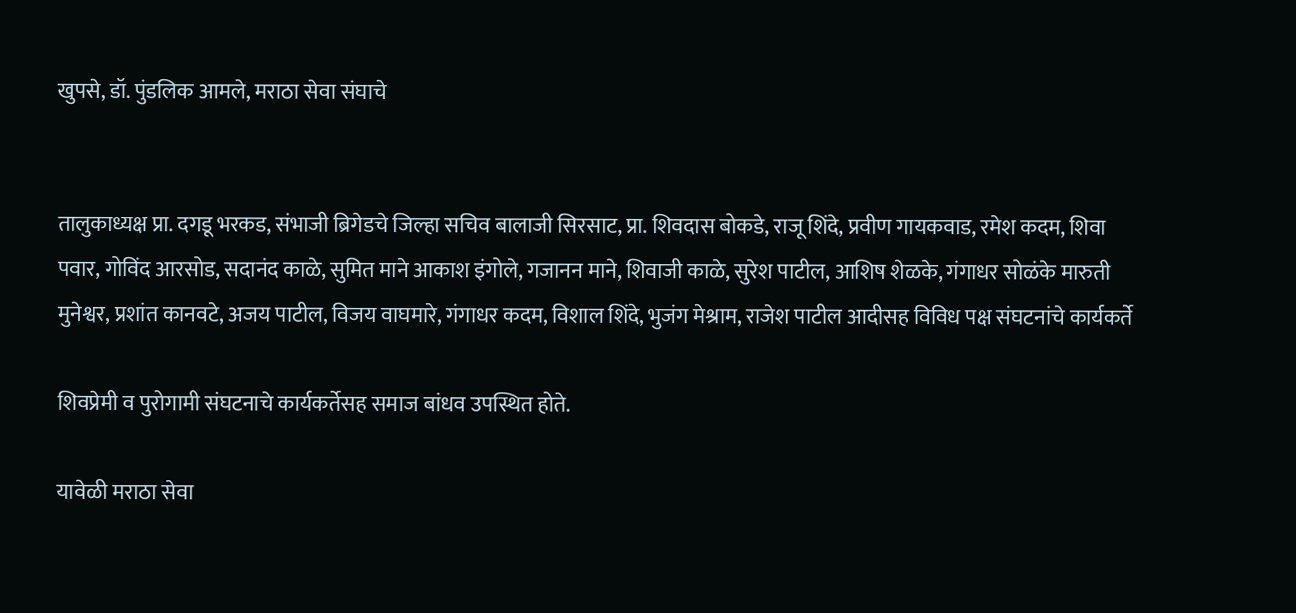खुपसे, डॉ. पुंडलिक आमले, मराठा सेवा संघाचे


तालुकाध्यक्ष प्रा. दगडू भरकड, संभाजी ब्रिगेडचे जिल्हा सचिव बालाजी सिरसाट, प्रा. शिवदास बोकडे, राजू शिंदे, प्रवीण गायकवाड, रमेश कदम, शिवा पवार, गोविंद आरसोड, सदानंद काळे, सुमित माने आकाश इंगोले, गजानन माने, शिवाजी काळे, सुरेश पाटील, आशिष शेळके, गंगाधर सोळंके मारुती मुनेश्वर, प्रशांत कानवटे, अजय पाटील, विजय वाघमारे, गंगाधर कदम, विशाल शिंदे, भुजंग मेश्राम, राजेश पाटील आदीसह विविध पक्ष संघटनांचे कार्यकर्ते

शिवप्रेमी व पुरोगामी संघटनाचे कार्यकर्तेसह समाज बांधव उपस्थित होते.

यावेळी मराठा सेवा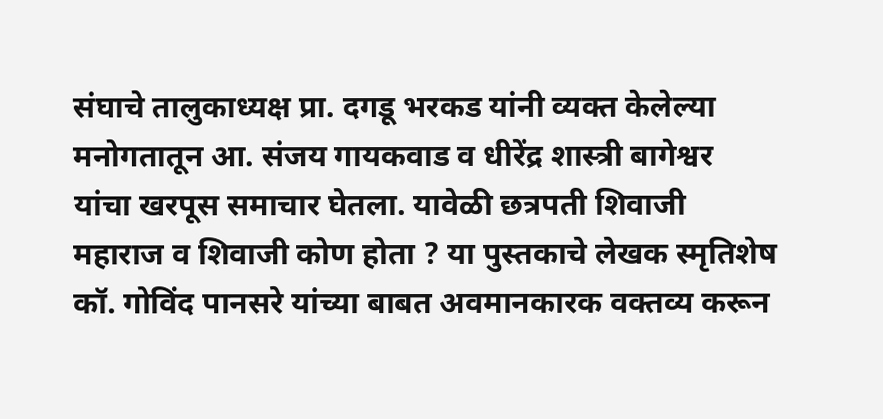संघाचे तालुकाध्यक्ष प्रा. दगडू भरकड यांनी व्यक्त केलेल्या मनोगतातून आ. संजय गायकवाड व धीरेंद्र शास्त्री बागेश्वर यांचा खरपूस समाचार घेतला. यावेळी छत्रपती शिवाजी महाराज व शिवाजी कोण होता ? या पुस्तकाचे लेखक स्मृतिशेष कॉ. गोविंद पानसरे यांच्या बाबत अवमानकारक वक्तव्य करून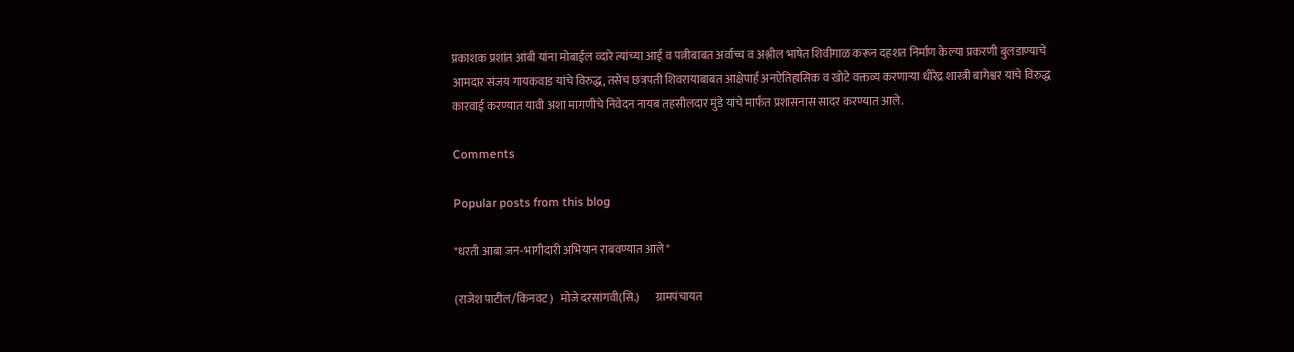प्रकाशक प्रशांत आंबी यांना मोबाईल व्दारे त्यांच्या आई व पत्नीबाबत अर्वाच्च व अश्लील भाषेत शिवीगाळ करून दहशत निर्माण केल्या प्रकरणी बुलडाण्याचे आमदार संजय गायकवाड यांचे विरुद्ध, तसेच छत्रपती शिवरायाबाबत आक्षेपार्ह अनऐतिहासिक व खोटे वक्तव्य करणाऱ्या धीरेद्र शास्त्री बागेश्वर यांचे विरुद्ध कारवाई करण्यात यावी अशा मागणीचे निवेदन नायब तहसीलदार मुंडे यांचे मार्फत प्रशासनास सादर करण्यात आले.

Comments

Popular posts from this blog

"धरती आबा जन-भागीदारी अभियान राबवण्यात आले"

(राजेश पाटील/किनवट)   मोजे दरसांगवी(सि.)       ग्रामपंचायत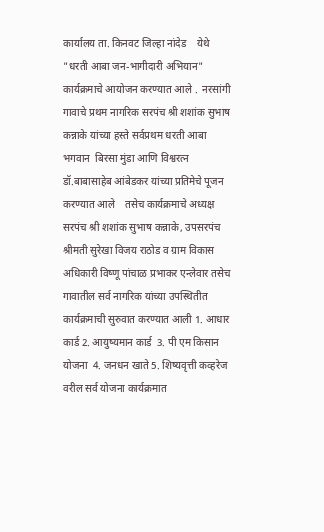कार्यालय ता. किनवट जिल्हा नांदेड    येथे "धरती आबा जन-भागीदारी अभियान"  कार्यक्रमाचे आयोजन करण्यात आले .  नरसांगी गावाचे प्रथम नागरिक सरपंच श्री शशांक सुभाष कन्नाके यांच्या हस्ते सर्वप्रथम धरती आबा भगवान  बिरसा मुंडा आणि विश्वरत्न डॉ.बाबासाहेब आंबेडकर यांच्या प्रतिमेचे पूजन करण्यात आले    तसेच कार्यक्रमाचे अध्यक्ष सरपंच श्री शशांक सुभाष कन्नाके, उपसरपंच श्रीमती सुरेखा विजय राठोड व ग्राम विकास अधिकारी विष्णू पांचाळ प्रभाकर एन्लेवार तसेच गावातील सर्व नागरिक यांच्या उपस्थितीत कार्यक्रमाची सुरुवात करण्यात आली 1. आधार कार्ड 2. आयुष्यमान कार्ड  3. पी एम किसान योजना  4. जनधन खाते 5. शिष्यवृत्ती कव्हरेज      वरील सर्व योजना कार्यक्रमात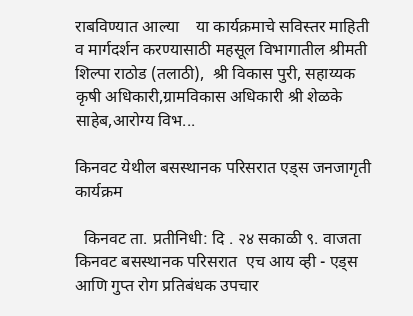राबविण्यात आल्या    या कार्यक्रमाचे सविस्तर माहिती व मार्गदर्शन करण्यासाठी महसूल विभागातील श्रीमती शिल्पा राठोड (तलाठी),  श्री विकास पुरी, सहाय्यक कृषी अधिकारी,ग्रामविकास अधिकारी श्री शेळके साहेब,आरोग्य विभ...

किनवट येथील बसस्थानक परिसरात एड्स जनजागृती कार्यक्रम

  किनवट ता. प्रतीनिधी: दि . २४ सकाळी ९. वाजता किनवट बसस्थानक परिसरात  एच आय व्ही - एड्स आणि गुप्त रोग प्रतिबंधक उपचार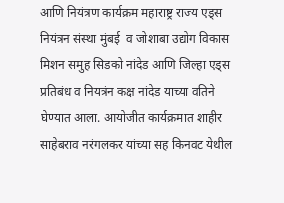आणि नियंत्रण कार्यक्रम महाराष्ट्र राज्य एड्स नियंत्रन संस्था मुंबई  व जोशाबा उद्योग विकास मिशन समुह सिडको नांदेड आणि जिल्हा एड्स प्रतिबंध व नियत्रंन कक्ष नांदेड याच्या वतिने घेण्यात आला. आयोजीत कार्यक्रमात शाहीर साहेबराव नरंगलकर यांच्या सह किनवट येथील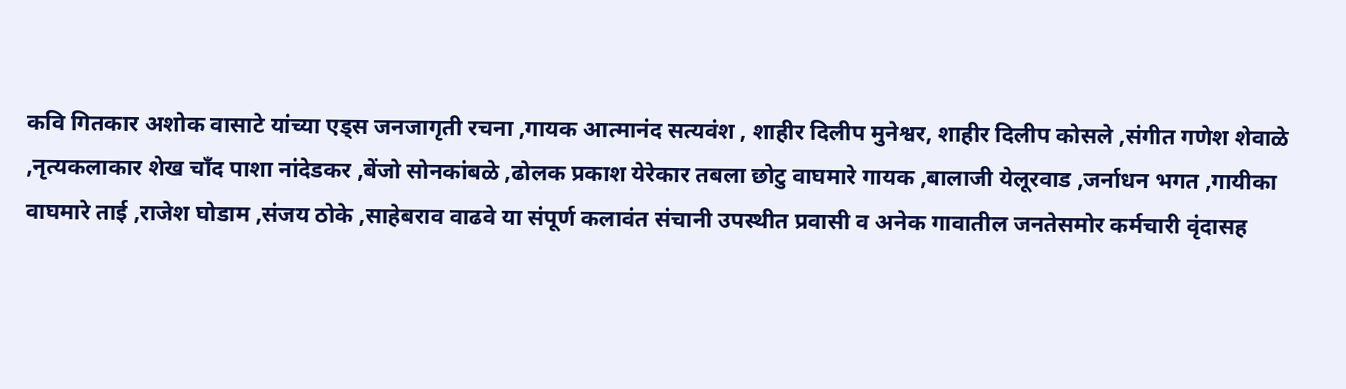कवि गितकार अशोक वासाटे यांच्या एड्स जनजागृती रचना ,गायक आत्मानंद सत्यवंश , शाहीर दिलीप मुनेश्वर, शाहीर दिलीप कोसले ,संगीत गणेश शेवाळे ,नृत्यकलाकार शेख चाँद पाशा नांदेडकर ,बेंजो सोनकांबळे ,ढोलक प्रकाश येरेकार तबला छोटु वाघमारे गायक ,बालाजी येलूरवाड ,जर्नाधन भगत ,गायीका वाघमारे ताई ,राजेश घोडाम ,संजय ठोके ,साहेबराव वाढवे या संपूर्ण कलावंत संचानी उपस्थीत प्रवासी व अनेक गावातील जनतेसमोर कर्मचारी वृंदासह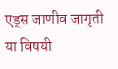एड्स जाणीव जागृती या विषयी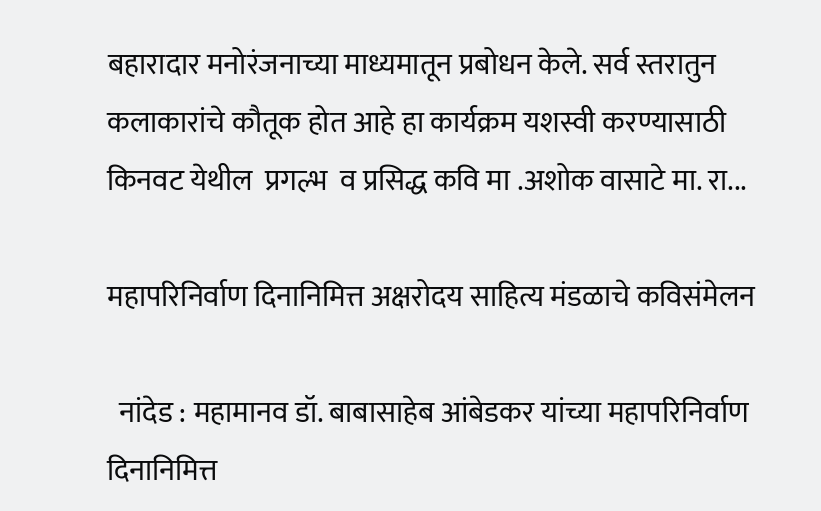बहारादार मनोरंजनाच्या माध्यमातून प्रबोधन केले. सर्व स्तरातुन कलाकारांचे कौतूक होत आहे हा कार्यक्रम यशस्वी करण्यासाठी किनवट येथील  प्रगल्भ  व प्रसिद्ध कवि मा .अशोक वासाटे मा. रा...

महापरिनिर्वाण दिनानिमित्त अक्षरोदय साहित्य मंडळाचे कविसंमेलन

  नांदेड : महामानव डॉ. बाबासाहेब आंबेडकर यांच्या महापरिनिर्वाण दिनानिमित्त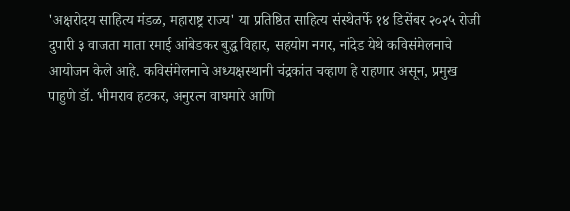'अक्षरोदय साहित्य मंडळ, महाराष्ट्र राज्य' या प्रतिष्ठित साहित्य संस्थेतर्फे १४ डिसेंबर २०२५ रोजी दुपारी ३ वाजता माता रमाई आंबेडकर बुद्ध विहार, सहयोग नगर, नांदेड येथे कविसंमेलनाचे आयोजन केले आहे. कविसंमेलनाचे अध्यक्षस्थानी चंद्रकांत चव्हाण हे राहणार असून, प्रमुख पाहुणे डॉ. भीमराव हटकर, अनुरत्न वाघमारे आणि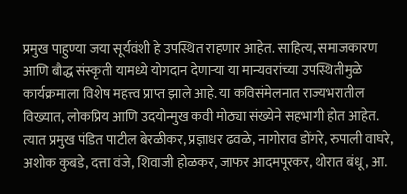प्रमुख पाहुण्या जया सूर्यवंशी हे उपस्थित राहणार आहेत. साहित्य, समाजकारण आणि बौद्ध संस्कृती यामध्ये योगदान देणाऱ्या या मान्यवरांच्या उपस्थितीमुळे कार्यक्रमाला विशेष महत्त्व प्राप्त झाले आहे. या कविसंमेलनात राज्यभरातील विख्यात, लोकप्रिय आणि उदयोन्मुख कवी मोठ्या संख्येने सहभागी होत आहेत. त्यात प्रमुख पंडित पाटील बेरळीकर, प्रज्ञाधर ढवळे, नागोराव डोंगरे, रुपाली वाघरे, अशोक कुबडे, दत्ता वंजे, शिवाजी होळकर, जाफर आदमपूरकर, थोरात बंधू, आ.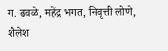ग. ढवळे, महेंद्र भगत, निवृत्ती लोणे, शैलेश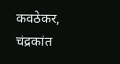कवठेकर, चंद्रकांत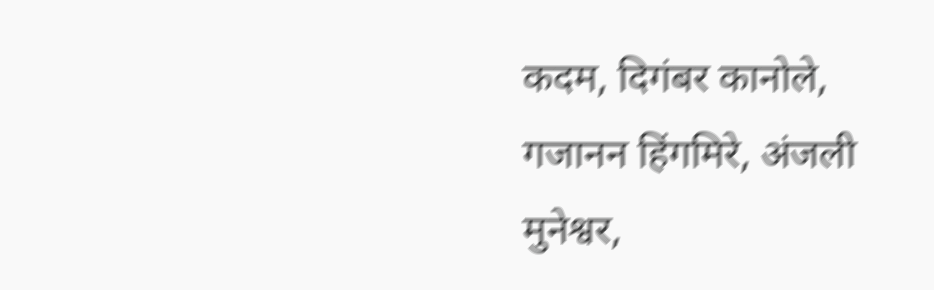कदम, दिगंबर कानोले, गजानन हिंगमिरे, अंजली मुनेश्वर,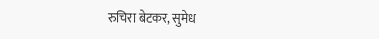रुचिरा बेटकर, सुमेध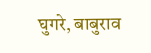घुगरे, बाबुराव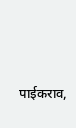पाईकराव,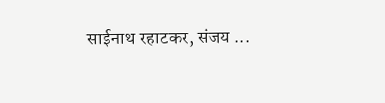साईनाथ रहाटकर, संजय ...